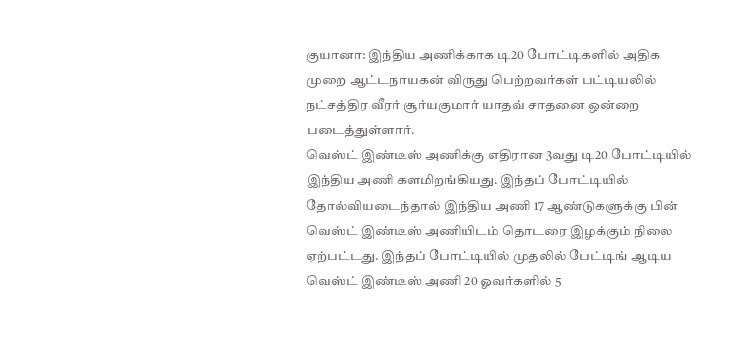குயானா: இந்திய அணிக்காக டி20 போட்டிகளில் அதிக முறை ஆட்டநாயகன் விருது பெற்றவர்கள் பட்டியலில் நட்சத்திர வீரர் சூர்யகுமார் யாதவ் சாதனை ஒன்றை படைத்துள்ளார்.
வெஸ்ட் இண்டீஸ் அணிக்கு எதிரான 3வது டி20 போட்டியில் இந்திய அணி களமிறங்கியது. இந்தப் போட்டியில் தோல்வியடைந்தால் இந்திய அணி 17 ஆண்டுகளுக்கு பின் வெஸ்ட் இண்டீஸ் அணியிடம் தொடரை இழக்கும் நிலை ஏற்பட்டது. இந்தப் போட்டியில் முதலில் பேட்டிங் ஆடிய வெஸ்ட் இண்டீஸ் அணி 20 ஓவர்களில் 5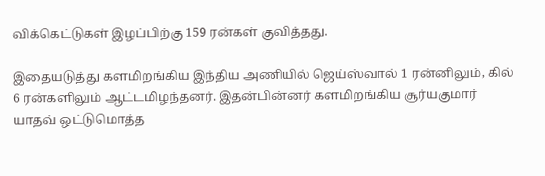விக்கெட்டுகள் இழப்பிற்கு 159 ரன்கள் குவித்தது.

இதையடுத்து களமிறங்கிய இந்திய அணியில் ஜெய்ஸ்வால் 1 ரன்னிலும், கில் 6 ரன்களிலும் ஆட்டமிழந்தனர். இதன்பின்னர் களமிறங்கிய சூர்யகுமார் யாதவ் ஒட்டுமொத்த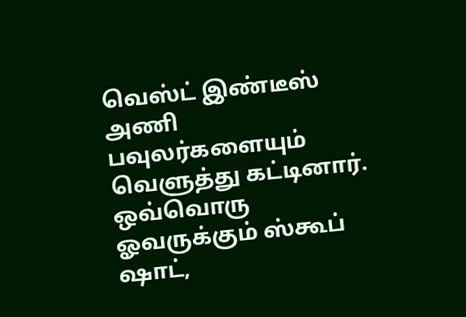வெஸ்ட் இண்டீஸ் அணி பவுலர்களையும் வெளுத்து கட்டினார். ஒவ்வொரு ஓவருக்கும் ஸ்கூப் ஷாட்,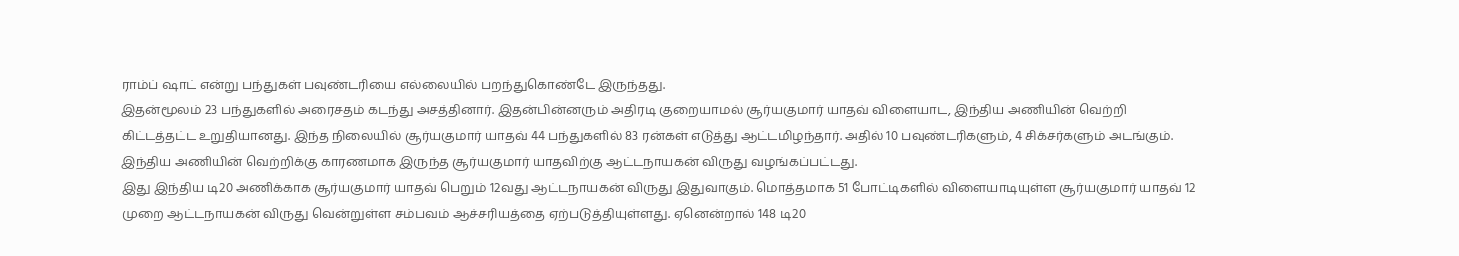ராம்ப் ஷாட் என்று பந்துகள் பவுண்டரியை எல்லையில் பறந்துகொண்டே இருந்தது.
இதன்மூலம் 23 பந்துகளில் அரைசதம் கடந்து அசத்தினார். இதன்பின்னரும் அதிரடி குறையாமல் சூர்யகுமார் யாதவ் விளையாட, இந்திய அணியின் வெற்றி கிட்டத்தட்ட உறுதியானது. இந்த நிலையில் சூர்யகுமார் யாதவ் 44 பந்துகளில் 83 ரன்கள் எடுத்து ஆட்டமிழந்தார். அதில் 10 பவுண்டரிகளும், 4 சிக்சர்களும் அடங்கும். இந்திய அணியின் வெற்றிக்கு காரணமாக இருந்த சூர்யகுமார் யாதவிற்கு ஆட்டநாயகன் விருது வழங்கப்பட்டது.
இது இந்திய டி20 அணிக்காக சூர்யகுமார் யாதவ் பெறும் 12வது ஆட்டநாயகன் விருது இதுவாகும். மொத்தமாக 51 போட்டிகளில் விளையாடியுள்ள சூர்யகுமார் யாதவ் 12 முறை ஆட்டநாயகன் விருது வென்றுள்ள சம்பவம் ஆச்சரியத்தை ஏற்படுத்தியுள்ளது. ஏனென்றால் 148 டி20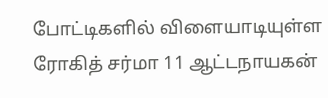போட்டிகளில் விளையாடியுள்ள ரோகித் சர்மா 11 ஆட்டநாயகன்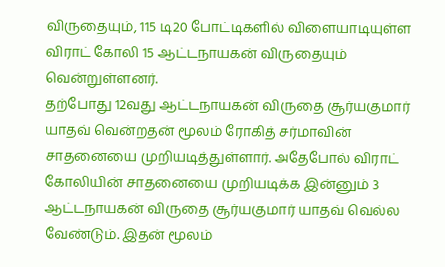விருதையும், 115 டி20 போட்டிகளில் விளையாடியுள்ள விராட் கோலி 15 ஆட்டநாயகன் விருதையும் வென்றுள்ளனர்.
தற்போது 12வது ஆட்டநாயகன் விருதை சூர்யகுமார் யாதவ் வென்றதன் மூலம் ரோகித் சர்மாவின் சாதனையை முறியடித்துள்ளார். அதேபோல் விராட் கோலியின் சாதனையை முறியடிக்க இன்னும் 3 ஆட்டநாயகன் விருதை சூர்யகுமார் யாதவ் வெல்ல வேண்டும். இதன் மூலம்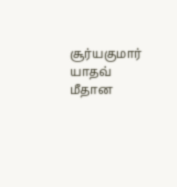சூர்யகுமார் யாதவ் மீதான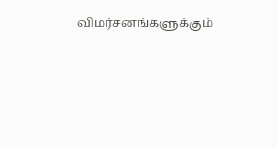விமர்சனங்களுக்கும்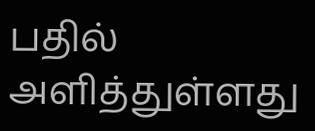பதில் அளித்துள்ளது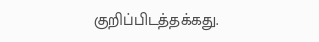குறிப்பிடத்தக்கது.